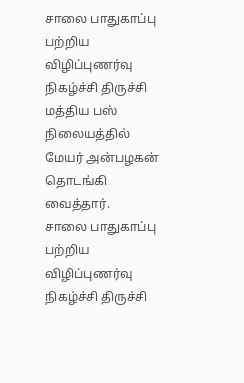சாலை பாதுகாப்பு பற்றிய விழிப்புணர்வு நிகழ்ச்சி திருச்சி மத்திய பஸ் நிலையத்தில் மேயர் அன்பழகன் தொடங்கி வைத்தார்.
சாலை பாதுகாப்பு பற்றிய விழிப்புணர்வு நிகழ்ச்சி திருச்சி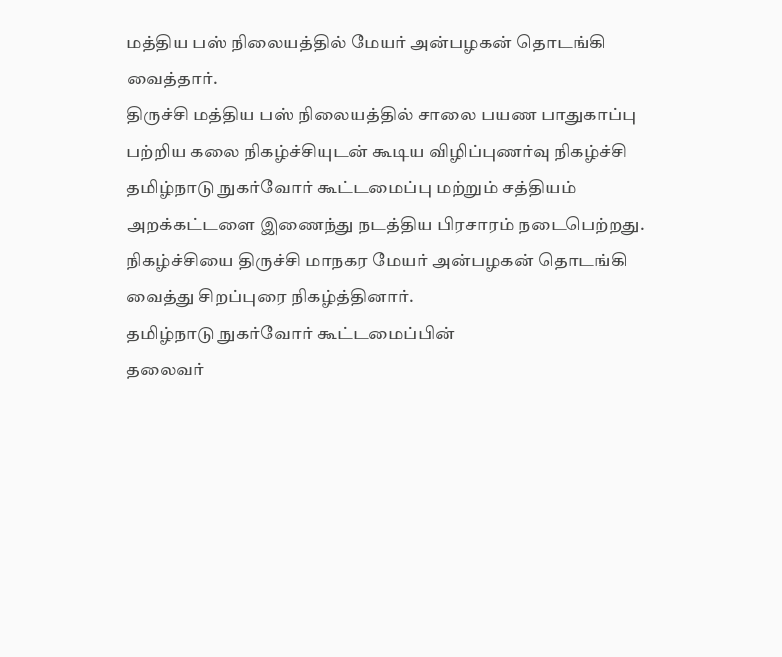மத்திய பஸ் நிலையத்தில் மேயர் அன்பழகன் தொடங்கி வைத்தார்.
திருச்சி மத்திய பஸ் நிலையத்தில் சாலை பயண பாதுகாப்பு பற்றிய கலை நிகழ்ச்சியுடன் கூடிய விழிப்புணர்வு நிகழ்ச்சி தமிழ்நாடு நுகர்வோர் கூட்டமைப்பு மற்றும் சத்தியம் அறக்கட்டளை இணைந்து நடத்திய பிரசாரம் நடைபெற்றது.
நிகழ்ச்சியை திருச்சி மாநகர மேயர் அன்பழகன் தொடங்கி வைத்து சிறப்புரை நிகழ்த்தினார்.
தமிழ்நாடு நுகர்வோர் கூட்டமைப்பின்
தலைவர்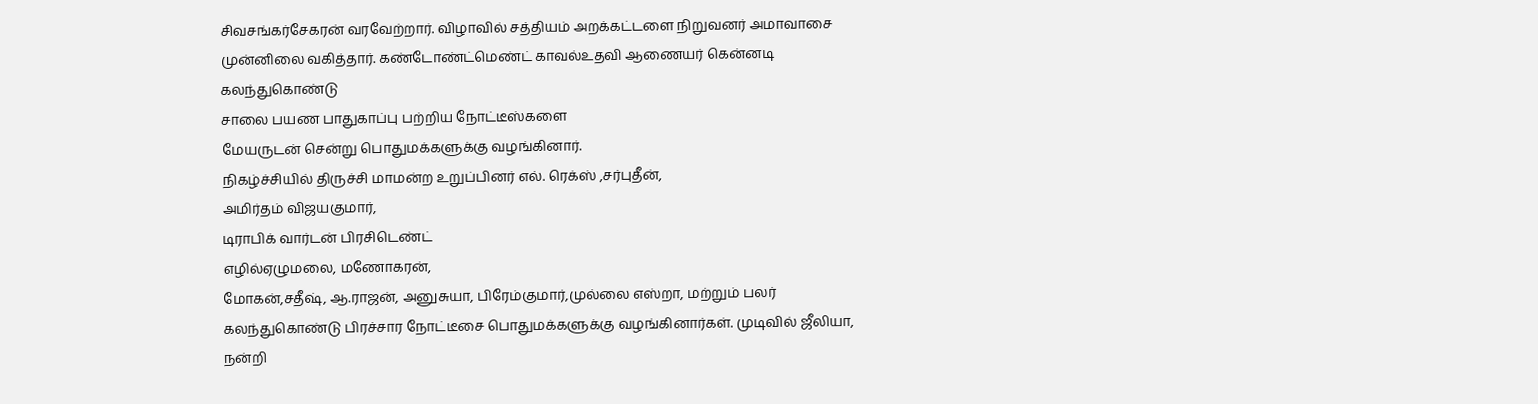சிவசங்கர்சேகரன் வரவேற்றார். விழாவில் சத்தியம் அறக்கட்டளை நிறுவனர் அமாவாசை முன்னிலை வகித்தார். கண்டோண்ட்மெண்ட் காவல்உதவி ஆணையர் கென்னடி கலந்துகொண்டு
சாலை பயண பாதுகாப்பு பற்றிய நோட்டீஸ்களை
மேயருடன் சென்று பொதுமக்களுக்கு வழங்கினார்.
நிகழ்ச்சியில் திருச்சி மாமன்ற உறுப்பினர் எல். ரெக்ஸ் ,சர்புதீன்,
அமிர்தம் விஜயகுமார்,
டிராபிக் வார்டன் பிரசிடெண்ட்
எழில்ஏழுமலை, மணோகரன்,
மோகன்,சதீஷ், ஆ.ராஜன், அனுசுயா, பிரேம்குமார்,முல்லை எஸ்றா, மற்றும் பலர் கலந்துகொண்டு பிரச்சார நோட்டீசை பொதுமக்களுக்கு வழங்கினார்கள். முடிவில் ஜீலியா,
நன்றி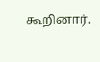கூறினார்.